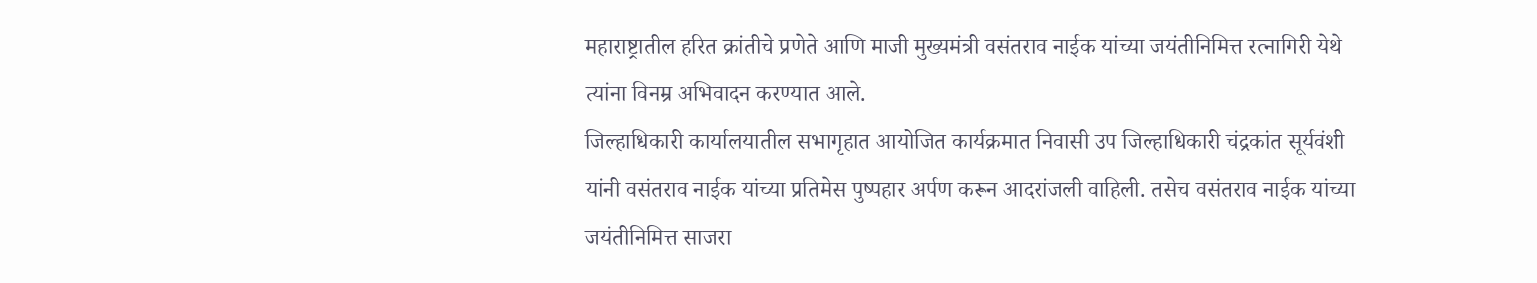महाराष्ट्रातील हरित क्रांतीचे प्रणेते आणि माजी मुख्यमंत्री वसंतराव नाईक यांच्या जयंतीनिमित्त रत्नागिरी येथे त्यांना विनम्र अभिवादन करण्यात आले.
जिल्हाधिकारी कार्यालयातील सभागृहात आयोजित कार्यक्रमात निवासी उप जिल्हाधिकारी चंद्रकांत सूर्यवंशी यांनी वसंतराव नाईक यांच्या प्रतिमेस पुष्पहार अर्पण करून आदरांजली वाहिली. तसेच वसंतराव नाईक यांच्या जयंतीनिमित्त साजरा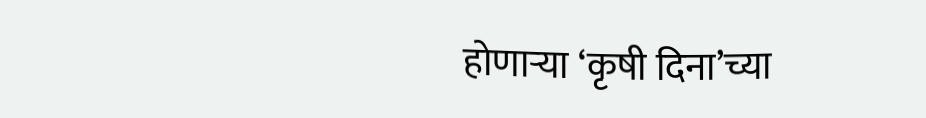होणाऱ्या ‘कृषी दिना’च्या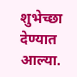शुभेच्छा देण्यात आल्या.